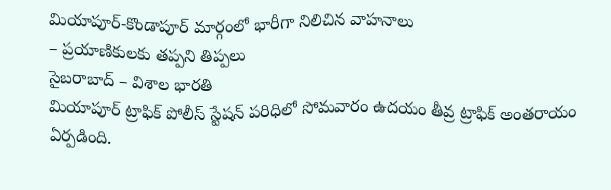మియాపూర్-కొండాపూర్ మార్గంలో భారీగా నిలిచిన వాహనాలు
– ప్రయాణికులకు తప్పని తిప్పలు
సైబరాబాద్ – విశాల భారతి
మియాపూర్ ట్రాఫిక్ పోలీస్ స్టేషన్ పరిధిలో సోమవారం ఉదయం తీవ్ర ట్రాఫిక్ అంతరాయం ఏర్పడింది.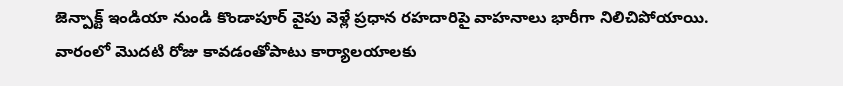జెన్పాక్ట్ ఇండియా నుండి కొండాపూర్ వైపు వెళ్లే ప్రధాన రహదారిపై వాహనాలు భారీగా నిలిచిపోయాయి. వారంలో మొదటి రోజు కావడంతోపాటు కార్యాలయాలకు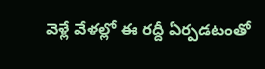వెళ్లే వేళల్లో ఈ రద్దీ ఏర్పడటంతో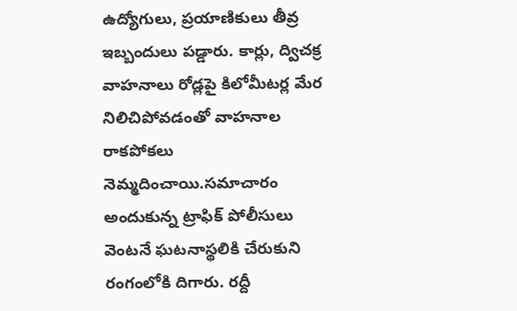ఉద్యోగులు, ప్రయాణికులు తీవ్ర ఇబ్బందులు పడ్డారు. కార్లు, ద్విచక్ర వాహనాలు రోడ్లపై కిలోమీటర్ల మేర నిలిచిపోవడంతో వాహనాల రాకపోకలు నెమ్మదించాయి.సమాచారం అందుకున్న ట్రాఫిక్ పోలీసులు వెంటనే ఘటనాస్థలికి చేరుకుని రంగంలోకి దిగారు. రద్దీ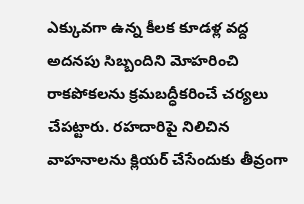ఎక్కువగా ఉన్న కీలక కూడళ్ల వద్ద అదనపు సిబ్బందిని మోహరించి రాకపోకలను క్రమబద్ధీకరించే చర్యలు చేపట్టారు. రహదారిపై నిలిచిన వాహనాలను క్లియర్ చేసేందుకు తీవ్రంగా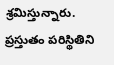శ్రమిస్తున్నారు. ప్రస్తుతం పరిస్థితిని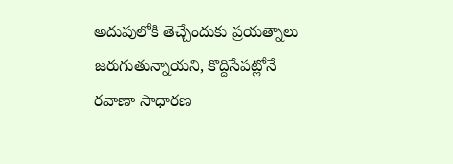అదుపులోకి తెచ్చేందుకు ప్రయత్నాలు జరుగుతున్నాయని, కొద్దిసేపట్లోనే రవాణా సాధారణ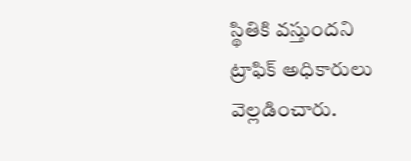స్థితికి వస్తుందని ట్రాఫిక్ అధికారులు వెల్లడించారు.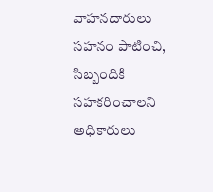వాహనదారులు సహనం పాటించి, సిబ్బందికి సహకరించాలని అధికారులు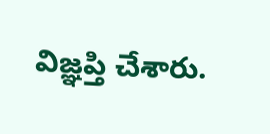విజ్ఞప్తి చేశారు.